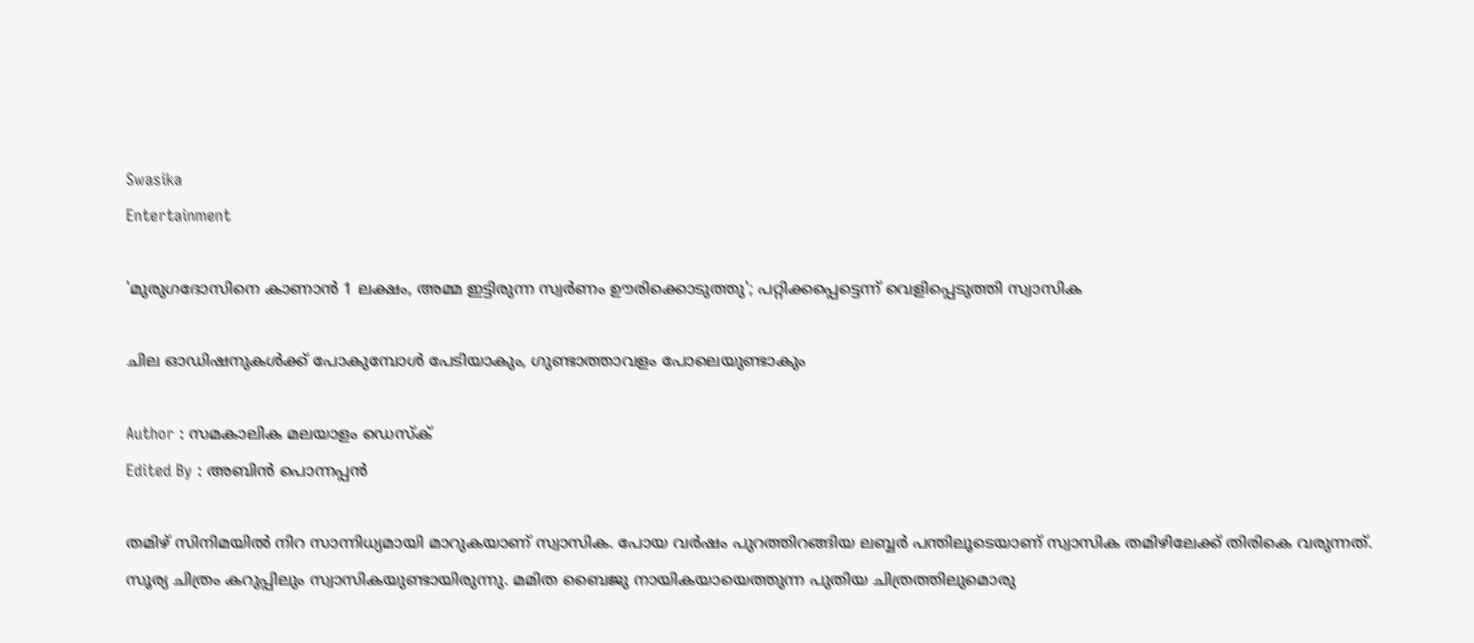Swasika
Entertainment

'മുരുഗദോസിനെ കാണാന്‍ 1 ലക്ഷം, അമ്മ ഇട്ടിരുന്ന സ്വര്‍ണം ഊരിക്കൊടുത്തു'; പറ്റിക്കപ്പെട്ടെന്ന് വെളിപ്പെടുത്തി സ്വാസിക

ചില ഓഡിഷനുകള്‍ക്ക് പോകുമ്പോള്‍ പേടിയാകും, ഗുണ്ടാത്താവളം പോലെയുണ്ടാകും

Author : സമകാലിക മലയാളം ഡെസ്ക്
Edited By : അബിന്‍ പൊന്നപ്പന്‍

തമിഴ് സിനിമയില്‍ നിറ സാന്നിധ്യമായി മാറുകയാണ് സ്വാസിക. പോയ വര്‍ഷം പുറത്തിറങ്ങിയ ലബ്ബര്‍ പന്തിലൂടെയാണ് സ്വാസിക തമിഴിലേക്ക് തിരികെ വരുന്നത്. സൂര്യ ചിത്രം കറുപ്പിലും സ്വാസികയുണ്ടായിരുന്നു. മമിത ബൈജു നായികയായെത്തുന്ന പുതിയ ചിത്രത്തിലുമൊരു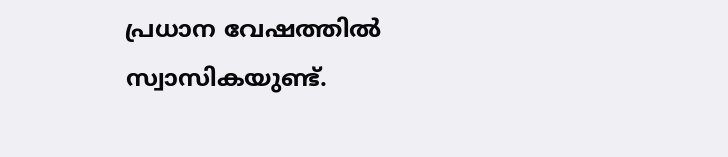പ്രധാന വേഷത്തില്‍ സ്വാസികയുണ്ട്.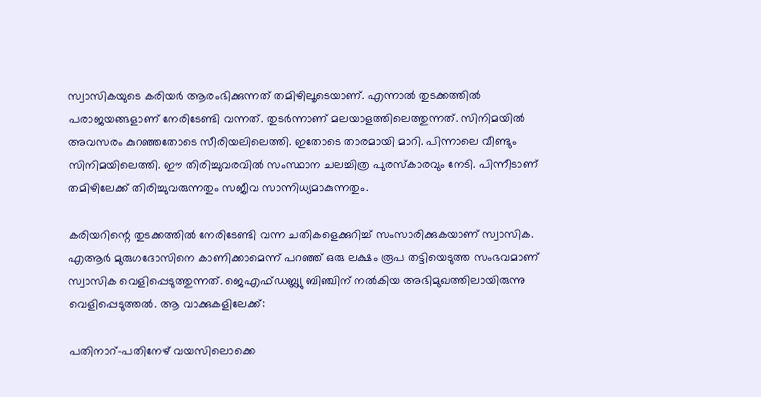സ്വാസികയുടെ കരിയര്‍ ആരംഭിക്കുന്നത് തമിഴിലൂടെയാണ്. എന്നാല്‍ തുടക്കത്തില്‍ പരാജയങ്ങളാണ് നേരിടേണ്ടി വന്നത്. തുടര്‍ന്നാണ് മലയാളത്തിലെത്തുന്നത്. സിനിമയില്‍ അവസരം കുറഞ്ഞതോടെ സീരിയലിലെത്തി. ഇതോടെ താരമായി മാറി. പിന്നാലെ വീണ്ടും സിനിമയിലെത്തി. ഈ തിരിച്ചുവരവില്‍ സംസ്ഥാന ചലച്ചിത്ര പുരസ്‌കാരവും നേടി. പിന്നീടാണ് തമിഴിലേക്ക് തിരിച്ചുവരുന്നതും സജീവ സാന്നിധ്യമാകുന്നതും.

കരിയറിന്റെ തുടക്കത്തില്‍ നേരിടേണ്ടി വന്ന ചതികളെക്കുറിച്ച് സംസാരിക്കുകയാണ് സ്വാസിക. എആര്‍ മുരുഗദോസിനെ കാണിക്കാമെന്ന് പറഞ്ഞ് ഒരു ലക്ഷം രൂപ തട്ടിയെടുത്ത സംഭവമാണ് സ്വാസിക വെളിപ്പെടുത്തുന്നത്. ജെഎഫ്ഡബ്ല്യു ബിഞ്ചിന് നല്‍കിയ അഭിമുഖത്തിലായിരുന്നു വെളിപ്പെടുത്തല്‍. ആ വാക്കുകളിലേക്ക്:

പതിനാറ്-പതിനേഴ് വയസിലൊക്കെ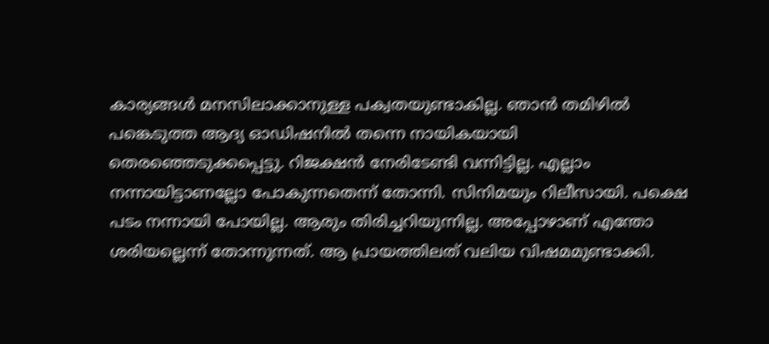കാര്യങ്ങള്‍ മനസിലാക്കാനുള്ള പക്വതയുണ്ടാകില്ല. ഞാന്‍ തമിഴില്‍ പങ്കെടുത്ത ആദ്യ ഓഡിഷനില്‍ തന്നെ നായികയായി തെരഞ്ഞെടുക്കപ്പെട്ടു. റിജക്ഷന്‍ നേരിടേണ്ടി വന്നിട്ടില്ല. എല്ലാം നന്നായിട്ടാണല്ലോ പോകുന്നതെന്ന് തോന്നി. സിനിമയും റിലീസായി. പക്ഷെ പടം നന്നായി പോയില്ല. ആരും തിരിച്ചറിയുന്നില്ല. അപ്പോഴാണ് എന്തോ ശരിയല്ലെന്ന് തോന്നുന്നത്. ആ പ്രായത്തിലത് വലിയ വിഷമമുണ്ടാക്കി.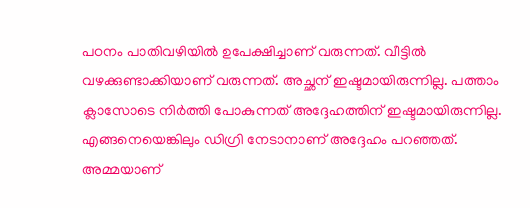പഠനം പാതിവഴിയില്‍ ഉപേക്ഷിച്ചാണ് വരുന്നത്. വീട്ടില്‍ വഴക്കുണ്ടാക്കിയാണ് വരുന്നത്. അച്ഛന് ഇഷ്ടമായിരുന്നില്ല. പത്താം ക്ലാസോടെ നിര്‍ത്തി പോകുന്നത് അദ്ദേഹത്തിന് ഇഷ്ടമായിരുന്നില്ല. എങ്ങനെയെങ്കിലും ഡിഗ്രി നേടാനാണ് അദ്ദേഹം പറഞ്ഞത്. അമ്മയാണ്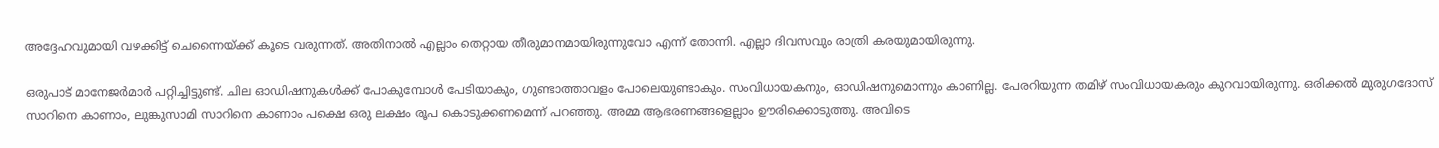അദ്ദേഹവുമായി വഴക്കിട്ട് ചെന്നൈയ്ക്ക് കൂടെ വരുന്നത്. അതിനാല്‍ എല്ലാം തെറ്റായ തീരുമാനമായിരുന്നുവോ എന്ന് തോന്നി. എല്ലാ ദിവസവും രാത്രി കരയുമായിരുന്നു.

ഒരുപാട് മാനേജര്‍മാര്‍ പറ്റിച്ചിട്ടുണ്ട്. ചില ഓഡിഷനുകള്‍ക്ക് പോകുമ്പോള്‍ പേടിയാകും, ഗുണ്ടാത്താവളം പോലെയുണ്ടാകും. സംവിധായകനും, ഓഡിഷനുമൊന്നും കാണില്ല. പേരറിയുന്ന തമിഴ് സംവിധായകരും കുറവായിരുന്നു. ഒരിക്കല്‍ മുരുഗദോസ് സാറിനെ കാണാം, ലുങ്കുസാമി സാറിനെ കാണാം പക്ഷെ ഒരു ലക്ഷം രൂപ കൊടുക്കണമെന്ന് പറഞ്ഞു. അമ്മ ആഭരണങ്ങളെല്ലാം ഊരിക്കൊടുത്തു. അവിടെ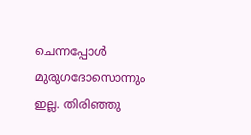ചെന്നപ്പോള്‍ മുരുഗദോസൊന്നും ഇല്ല. തിരിഞ്ഞു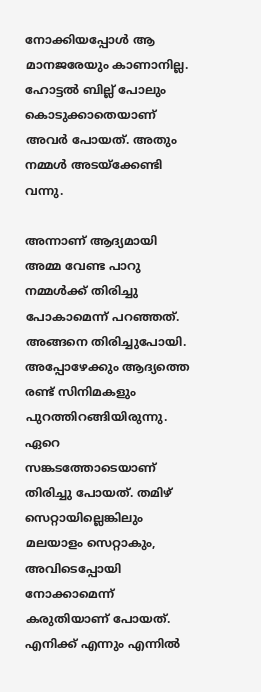നോക്കിയപ്പോള്‍ ആ മാനജരേയും കാണാനില്ല. ഹോട്ടല്‍ ബില്ല് പോലും കൊടുക്കാതെയാണ് അവര്‍ പോയത്. അതും നമ്മള്‍ അടയ്‌ക്കേണ്ടി വന്നു.

അന്നാണ് ആദ്യമായി അമ്മ വേണ്ട പാറു നമ്മള്‍ക്ക് തിരിച്ചു പോകാമെന്ന് പറഞ്ഞത്. അങ്ങനെ തിരിച്ചുപോയി. അപ്പോഴേക്കും ആദ്യത്തെ രണ്ട് സിനിമകളും പുറത്തിറങ്ങിയിരുന്നു. ഏറെ സങ്കടത്തോടെയാണ് തിരിച്ചു പോയത്. തമിഴ് സെറ്റായില്ലെങ്കിലും മലയാളം സെറ്റാകും, അവിടെപ്പോയി നോക്കാമെന്ന് കരുതിയാണ് പോയത്. എനിക്ക് എന്നും എന്നില്‍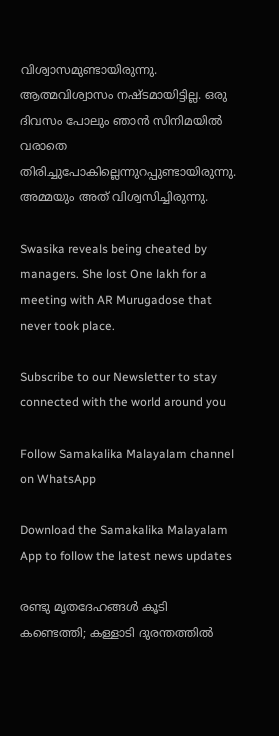വിശ്വാസമുണ്ടായിരുന്നു. ആത്മവിശ്വാസം നഷ്ടമായിട്ടില്ല. ഒരു ദിവസം പോലും ഞാന്‍ സിനിമയില്‍ വരാതെ തിരിച്ചുപോകില്ലെന്നുറപ്പുണ്ടായിരുന്നു. അമ്മയും അത് വിശ്വസിച്ചിരുന്നു.

Swasika reveals being cheated by managers. She lost One lakh for a meeting with AR Murugadose that never took place.

Subscribe to our Newsletter to stay connected with the world around you

Follow Samakalika Malayalam channel on WhatsApp

Download the Samakalika Malayalam App to follow the latest news updates

രണ്ടു മൃതദേഹങ്ങൾ കൂടി കണ്ടെത്തി; കള്ളാടി ദുരന്തത്തില്‍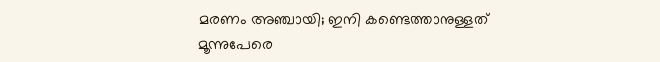മരണം അഞ്ചായി; ഇനി കണ്ടെത്താനുള്ളത് മൂന്നുപേരെ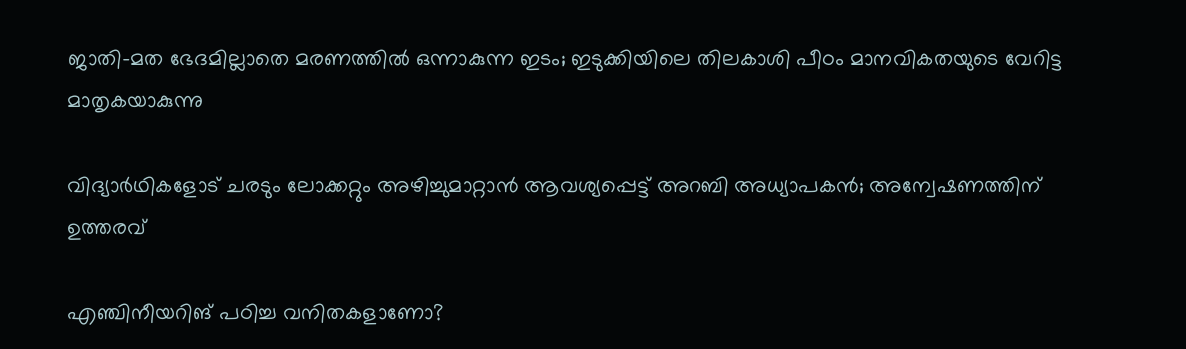ജാതി-മത ഭേദമില്ലാതെ മരണത്തിൽ ഒന്നാകുന്ന ഇടം; ഇടുക്കിയിലെ തിലകാശി പീഠം മാനവികതയുടെ വേറിട്ട മാതൃകയാകുന്നു

വിദ്യാര്‍ഥികളോട് ചരടും ലോക്കറ്റും അഴിച്ചുമാറ്റാന്‍ ആവശ്യപ്പെട്ട് അറബി അധ്യാപകന്‍; അന്വേഷണത്തിന് ഉത്തരവ്

എഞ്ചിനീയറിങ് പഠിച്ച വനിതകളാണോ?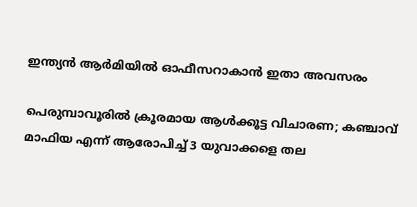ഇന്ത്യൻ ആർമിയിൽ ഓഫീസറാകാൻ ഇതാ അവസരം

പെരുമ്പാവൂരിൽ ക്രൂരമായ ആൾക്കൂട്ട വിചാരണ; കഞ്ചാവ് മാഫിയ എന്ന് ആരോപിച്ച് 3 യുവാക്കളെ തല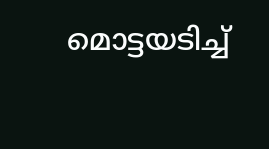മൊട്ടയടിച്ച്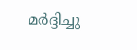മർദ്ദിച്ചു